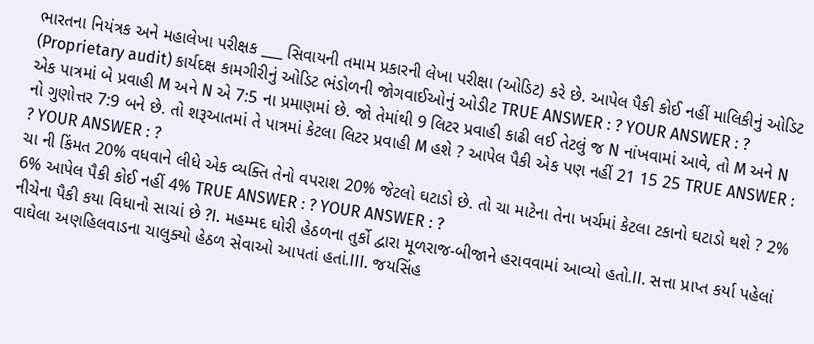ભારતના નિયંત્રક અને મહાલેખા પરીક્ષક ___ સિવાયની તમામ પ્રકારની લેખા પરીક્ષા (ઓડિટ) કરે છે. આપેલ પૈકી કોઈ નહીં માલિકીનું ઓડિટ (Proprietary audit) કાર્યદક્ષ કામગીરીનું ઓડિટ ભંડોળની જોગવાઈઓનું ઓડીટ TRUE ANSWER : ? YOUR ANSWER : ?
એક પાત્રમાં બે પ્રવાહી M અને N એ 7:5 ના પ્રમાણમાં છે. જો તેમાંથી 9 લિટર પ્રવાહી કાઢી લઈ તેટલું જ N નાંખવામાં આવે, તો M અને N નો ગુણોત્તર 7:9 બને છે. તો શરૂઆતમાં તે પાત્રમાં કેટલા લિટર પ્રવાહી M હશે ? આપેલ પૈકી એક પણ નહીં 21 15 25 TRUE ANSWER : ? YOUR ANSWER : ?
ચા ની કિંમત 20% વધવાને લીધે એક વ્યક્તિ તેનો વપરાશ 20% જેટલો ઘટાડો છે. તો ચા માટેના તેના ખર્ચમાં કેટલા ટકાનો ઘટાડો થશે ? 2% 6% આપેલ પૈકી કોઈ નહીં 4% TRUE ANSWER : ? YOUR ANSWER : ?
નીચેના પૈકી કયા વિધાનો સાચાં છે ?I. મહમ્મદ ઘોરી હેઠળના તુર્કો દ્વારા મૂળરાજ-બીજાને હરાવવામાં આવ્યો હતો.II. સત્તા પ્રાપ્ત કર્યા પહેલાં વાઘેલા અણહિલવાડના ચાલુક્યો હેઠળ સેવાઓ આપતાં હતાં.III. જયસિંહ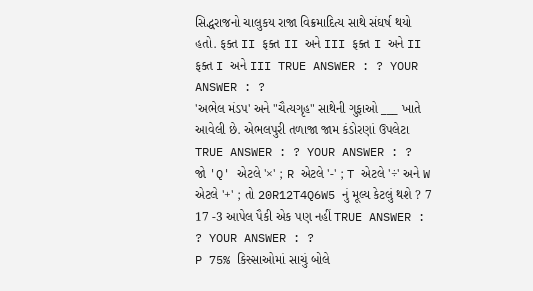સિદ્ધરાજનો ચાલુકય રાજા વિક્રમાદિત્ય સાથે સંઘર્ષ થયો હતો. ફક્ત II ફક્ત II અને III ફક્ત I અને II ફક્ત I અને III TRUE ANSWER : ? YOUR ANSWER : ?
'અભેલ મંડપ' અને "ચૈત્યગૃહ" સાથેની ગુફાઓ ___ ખાતે આવેલી છે. એભલપુરી તળાજા જામ કંડોરણાં ઉપલેટા TRUE ANSWER : ? YOUR ANSWER : ?
જો 'Q' એટલે '×' ; R એટલે '-' ; T એટલે '÷' અને W એટલે '+' ; તો 20R12T4Q6W5 નું મૂલ્ય કેટલું થશે ? 7 17 -3 આપેલ પૈકી એક પણ નહીં TRUE ANSWER : ? YOUR ANSWER : ?
P 75% કિસ્સાઓમાં સાચું બોલે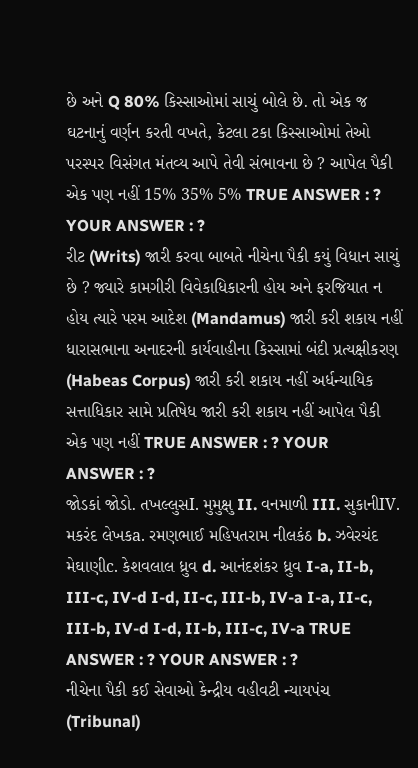છે અને Q 80% કિસ્સાઓમાં સાચું બોલે છે. તો એક જ ઘટનાનું વર્ણન કરતી વખતે, કેટલા ટકા કિસ્સાઓમાં તેઓ પરસ્પર વિસંગત મંતવ્ય આપે તેવી સંભાવના છે ? આપેલ પૈકી એક પણ નહીં 15% 35% 5% TRUE ANSWER : ? YOUR ANSWER : ?
રીટ (Writs) જારી કરવા બાબતે નીચેના પૈકી કયું વિધાન સાચું છે ? જ્યારે કામગીરી વિવેકાધિકારની હોય અને ફરજિયાત ન હોય ત્યારે પરમ આદેશ (Mandamus) જારી કરી શકાય નહીં ધારાસભાના અનાદરની કાર્યવાહીના કિસ્સામાં બંદી પ્રત્યક્ષીકરણ (Habeas Corpus) જારી કરી શકાય નહીં અર્ધન્યાયિક સત્તાધિકાર સામે પ્રતિષેધ જારી કરી શકાય નહીં આપેલ પૈકી એક પણ નહીં TRUE ANSWER : ? YOUR ANSWER : ?
જોડકાં જોડો. તખલ્લુસI. મુમુક્ષુ II. વનમાળી III. સુકાનીIV. મકરંદ લેખકa. રમણભાઈ મહિપતરામ નીલકંઠ b. ઝવેરચંદ મેઘાણીc. કેશવલાલ ધ્રુવ d. આનંદશંકર ધ્રુવ I-a, II-b, III-c, IV-d I-d, II-c, III-b, IV-a I-a, II-c, III-b, IV-d I-d, II-b, III-c, IV-a TRUE ANSWER : ? YOUR ANSWER : ?
નીચેના પૈકી કઈ સેવાઓ કેન્દ્રીય વહીવટી ન્યાયપંચ (Tribunal)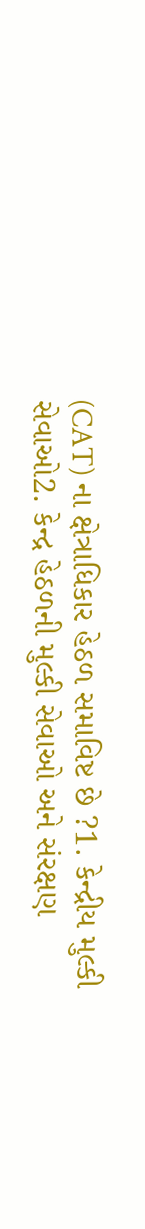(CAT) ના ક્ષેત્રાધિકાર હેઠળ સમાવિષ્ટ છે ?1. કેન્દ્રીય મુલ્કી સેવાઓ2. કેન્દ્ર હેઠળની મુલ્કી સેવાઓ અને સંરક્ષણ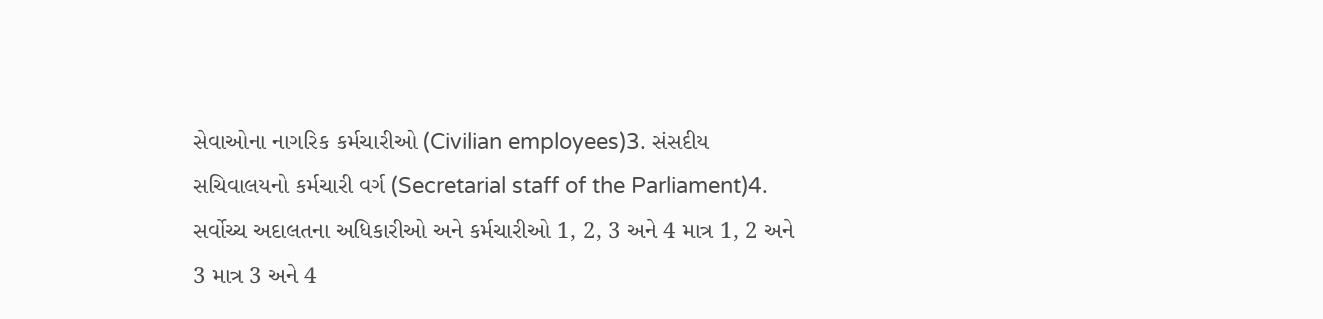સેવાઓના નાગરિક કર્મચારીઓ (Civilian employees)3. સંસદીય સચિવાલયનો કર્મચારી વર્ગ (Secretarial staff of the Parliament)4. સર્વોચ્ચ અદાલતના અધિકારીઓ અને કર્મચારીઓ 1, 2, 3 અને 4 માત્ર 1, 2 અને 3 માત્ર 3 અને 4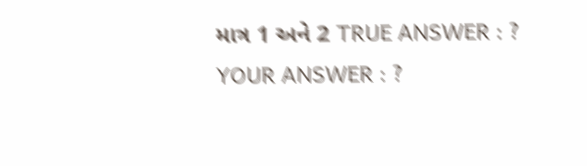માત્ર 1 અને 2 TRUE ANSWER : ? YOUR ANSWER : ?